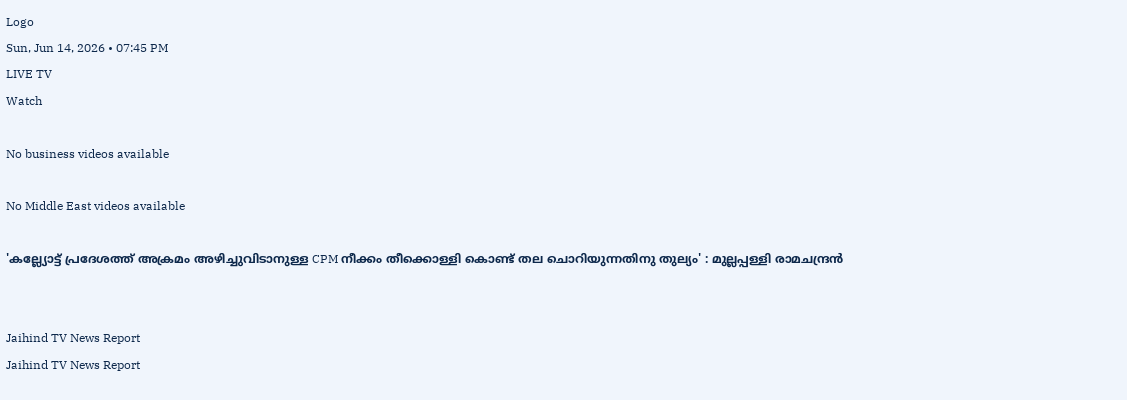Logo
Sun, Jun 14, 2026 • 07:45 PM
LIVE TV
Watch

No business videos available

No Middle East videos available

'കല്ല്യോട്ട് പ്രദേശത്ത് അക്രമം അഴിച്ചുവിടാനുള്ള CPM നീക്കം തീക്കൊള്ളി കൊണ്ട് തല ചൊറിയുന്നതിനു തുല്യം' : മുല്ലപ്പള്ളി രാമചന്ദ്രന്‍


Jaihind TV News Report
Jaihind TV News Report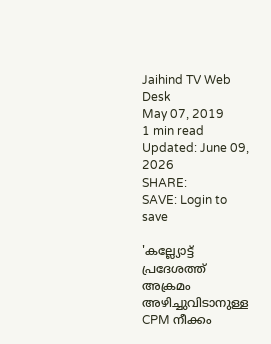Jaihind TV Web Desk
May 07, 2019
1 min read Updated: June 09, 2026
SHARE:
SAVE: Login to save

'കല്ല്യോട്ട് പ്രദേശത്ത് അക്രമം അഴിച്ചുവിടാനുള്ള CPM നീക്കം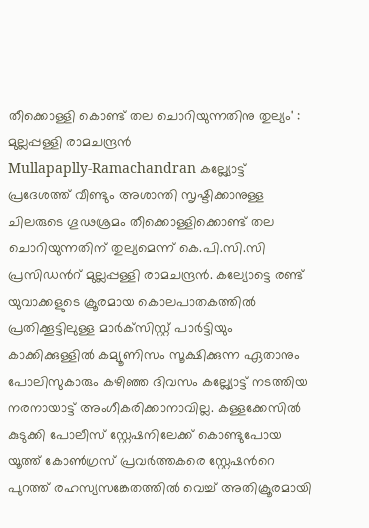തീക്കൊള്ളി കൊണ്ട് തല ചൊറിയുന്നതിനു തുല്യം' : മുല്ലപ്പള്ളി രാമചന്ദ്രന്‍
Mullapaplly-Ramachandran കല്ല്യോട്ട് പ്രദേശത്ത് വീണ്ടും അശാന്തി സൃഷ്ടിക്കാനുള്ള ചിലരുടെ ഗൂഢശ്രമം തീക്കൊള്ളിക്കൊണ്ട് തല ചൊറിയുന്നതിന് തുല്യമെന്ന് കെ.പി.സി.സി പ്രസിഡന്‍റ് മുല്ലപ്പള്ളി രാമചന്ദ്രന്‍. കല്യോട്ടെ രണ്ട് യുവാക്കളുടെ ക്രൂരമായ കൊലപാതകത്തില്‍ പ്രതിക്കൂട്ടിലുള്ള മാര്‍ക്‌സിസ്റ്റ് പാര്‍ട്ടിയും കാക്കിക്കുള്ളില്‍ കമ്യൂണിസം സൂക്ഷിക്കുന്ന ഏതാനും പോലിസുകാരും കഴിഞ്ഞ ദിവസം കല്ല്യോട്ട് നടത്തിയ നരനായാട്ട് അംഗീകരിക്കാനാവില്ല. കള്ളക്കേസില്‍ കുടുക്കി പോലീസ് സ്റ്റേഷനിലേക്ക് കൊണ്ടുപോയ യൂത്ത് കോണ്‍ഗ്രസ് പ്രവര്‍ത്തകരെ സ്റ്റേഷന്‍റെ പുറത്ത് രഹസ്യസങ്കേതത്തില്‍ വെച്ച് അതിക്രൂരമായി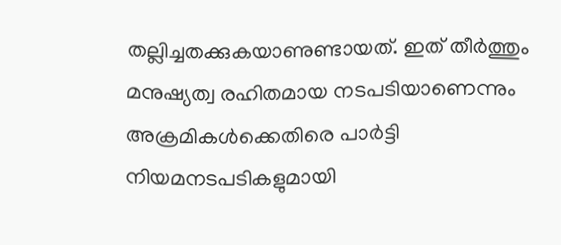തല്ലിച്ചതക്കുകയാണുണ്ടായത്. ഇത് തീര്‍ത്തും മനുഷ്യത്വ രഹിതമായ നടപടിയാണെന്നും അക്രമികള്‍ക്കെതിരെ പാര്‍ട്ടി നിയമനടപടികളുമായി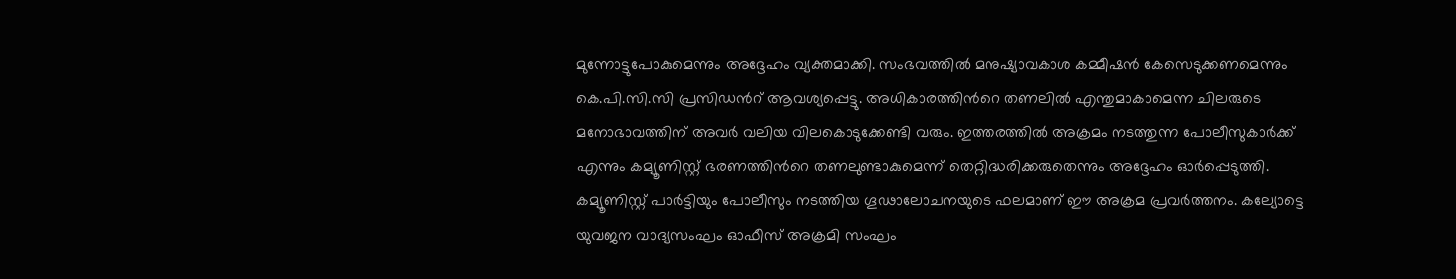മുന്നോട്ടുപോകുമെന്നും അദ്ദേഹം വ്യക്തമാക്കി. സംഭവത്തില്‍ മനുഷ്യാവകാശ കമ്മീഷന്‍ കേസെടുക്കണമെന്നും കെ.പി.സി.സി പ്രസിഡന്‍റ് ആവശ്യപ്പെട്ടു. അധികാരത്തിന്‍റെ തണലില്‍ എന്തുമാകാമെന്ന ചിലരുടെ മനോഭാവത്തിന് അവര്‍ വലിയ വിലകൊടുക്കേണ്ടി വരും. ഇത്തരത്തില്‍ അക്രമം നടത്തുന്ന പോലീസുകാര്‍ക്ക് എന്നും കമ്യൂണിസ്റ്റ് ഭരണത്തിന്‍റെ തണലുണ്ടാകുമെന്ന് തെറ്റിദ്ധരിക്കരുതെന്നും അദ്ദേഹം ഓർപ്പെടുത്തി. കമ്യൂണിസ്റ്റ് പാര്‍ട്ടിയും പോലീസും നടത്തിയ ഗൂഢാലോചനയുടെ ഫലമാണ് ഈ അക്രമ പ്രവര്‍ത്തനം. കല്യോട്ടെ യുവജന വാദ്യസംഘം ഓഫീസ് അക്രമി സംഘം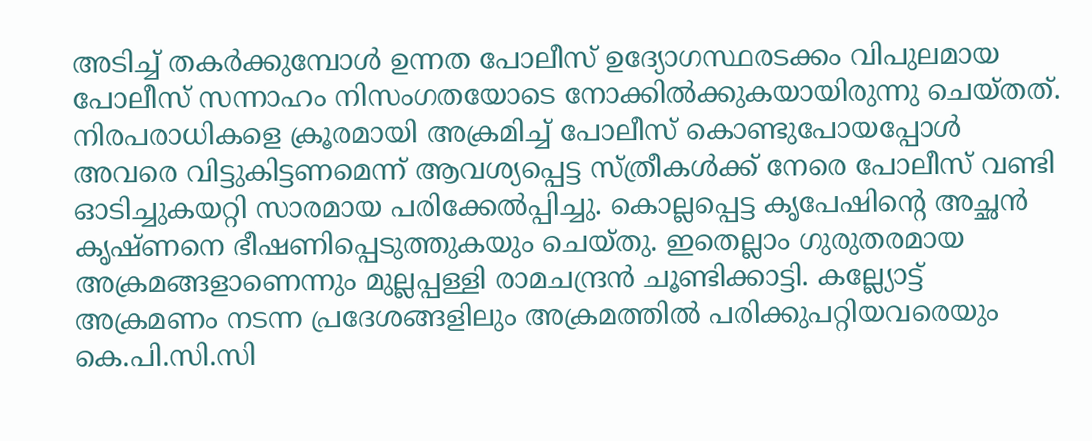അടിച്ച് തകര്‍ക്കുമ്പോള്‍ ഉന്നത പോലീസ് ഉദ്യോഗസ്ഥരടക്കം വിപുലമായ പോലീസ് സന്നാഹം നിസംഗതയോടെ നോക്കില്‍ക്കുകയായിരുന്നു ചെയ്തത്. നിരപരാധികളെ ക്രൂരമായി അക്രമിച്ച് പോലീസ് കൊണ്ടുപോയപ്പോള്‍ അവരെ വിട്ടുകിട്ടണമെന്ന് ആവശ്യപ്പെട്ട സ്ത്രീകള്‍ക്ക് നേരെ പോലീസ് വണ്ടി ഓടിച്ചുകയറ്റി സാരമായ പരിക്കേല്‍പ്പിച്ചു. കൊല്ലപ്പെട്ട കൃപേഷിന്‍റെ അച്ഛന്‍ കൃഷ്ണനെ ഭീഷണിപ്പെടുത്തുകയും ചെയ്തു. ഇതെല്ലാം ഗുരുതരമായ അക്രമങ്ങളാണെന്നും മുല്ലപ്പള്ളി രാമചന്ദ്രന്‍ ചൂണ്ടിക്കാട്ടി. കല്ല്യോട്ട് അക്രമണം നടന്ന പ്രദേശങ്ങളിലും അക്രമത്തില്‍ പരിക്കുപറ്റിയവരെയും കെ.പി.സി.സി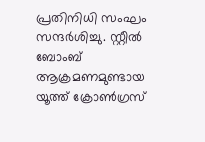പ്രതിനിധി സംഘം സന്ദര്‍ശിച്ചു. സ്റ്റീല്‍ ബോംബ് ആക്രമണമുണ്ടായ യൂത്ത് ക്രോണ്‍ഗ്രസ്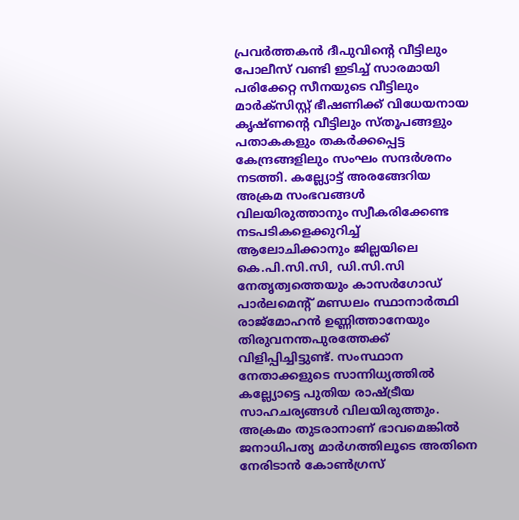പ്രവര്‍ത്തകന്‍ ദീപുവിന്‍റെ വീട്ടിലും പോലീസ് വണ്ടി ഇടിച്ച് സാരമായി പരിക്കേറ്റ സീനയുടെ വീട്ടിലും മാര്‍ക്‌സിസ്റ്റ് ഭീഷണിക്ക് വിധേയനായ കൃഷ്ണന്‍റെ വീട്ടിലും സ്തൂപങ്ങളും പതാകകളും തകര്‍ക്കപ്പെട്ട കേന്ദ്രങ്ങളിലും സംഘം സന്ദര്‍ശനം നടത്തി. കല്ല്യോട്ട് അരങ്ങേറിയ അക്രമ സംഭവങ്ങള്‍ വിലയിരുത്താനും സ്വീകരിക്കേണ്ട നടപടികളെക്കുറിച്ച് ആലോചിക്കാനും ജില്ലയിലെ കെ.പി.സി.സി, ഡി.സി.സി നേതൃത്വത്തെയും കാസര്‍ഗോഡ് പാര്‍ലമെന്‍റ് മണ്ഡലം സ്ഥാനാര്‍ത്ഥി രാജ്മോഹന്‍ ഉണ്ണിത്താനേയും തിരുവനന്തപുരത്തേക്ക് വിളിപ്പിച്ചിട്ടുണ്ട്. സംസ്ഥാന നേതാക്കളുടെ സാന്നിധ്യത്തില്‍ കല്ല്യോട്ടെ പുതിയ രാഷ്ട്രീയ സാഹചര്യങ്ങള്‍ വിലയിരുത്തും. അക്രമം തുടരാനാണ് ഭാവമെങ്കില്‍ ജനാധിപത്യ മാര്‍ഗത്തിലൂടെ അതിനെ നേരിടാന്‍ കോണ്‍ഗ്രസ്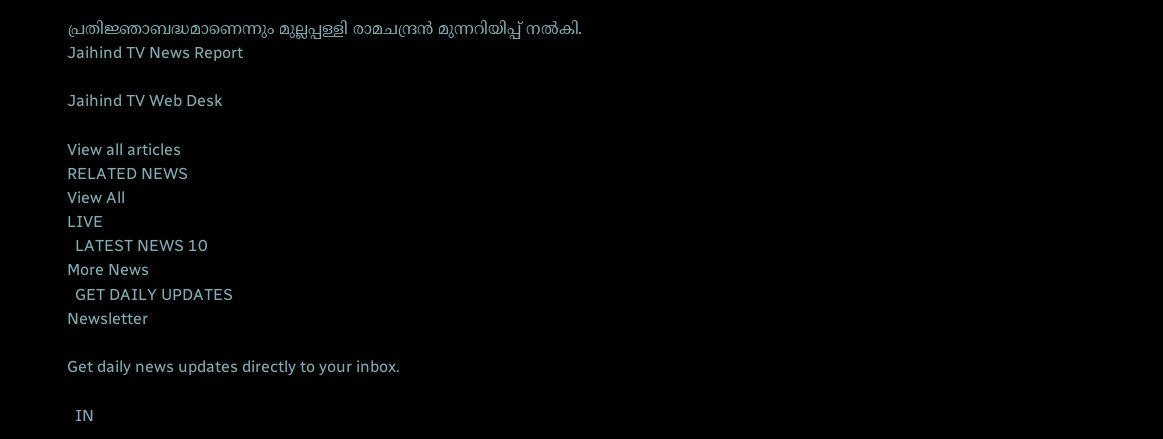പ്രതിജ്ഞാബദ്ധമാണെന്നും മുല്ലപ്പള്ളി രാമചന്ദ്രന്‍ മുന്നറിയിപ്പ് നല്‍കി.
Jaihind TV News Report

Jaihind TV Web Desk

View all articles
RELATED NEWS
View All
LIVE
  LATEST NEWS 10
More News
  GET DAILY UPDATES
Newsletter

Get daily news updates directly to your inbox.

  IN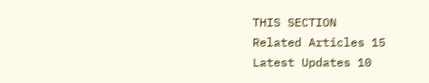THIS SECTION
Related Articles 15
Latest Updates 10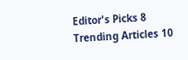Editor's Picks 8
Trending Articles 10